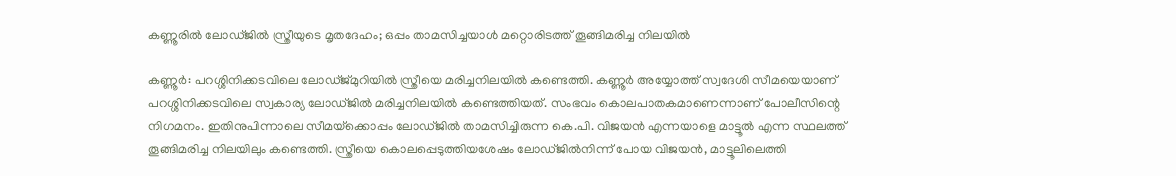കണ്ണൂരിൽ ലോഡ്ജിൽ സ്ത്രീയുടെ മൃതദേഹം; ഒപ്പം താമസിച്ചയാൾ മറ്റൊരിടത്ത് തൂങ്ങിമരിച്ച നിലയിൽ

കണ്ണൂർ: പറശ്ശിനിക്കടവിലെ ലോഡ്ജ്മുറിയിൽ സ്ത്രീയെ മരിച്ചനിലയിൽ കണ്ടെത്തി. കണ്ണൂർ അയ്യോത്ത് സ്വദേശി സീമയെയാണ് പറശ്ശിനിക്കടവിലെ സ്വകാര്യ ലോഡ്ജിൽ മരിച്ചനിലയിൽ കണ്ടെത്തിയത്. സംഭവം കൊലപാതകമാണെന്നാണ് പോലീസിന്റെ നിഗമനം. ഇതിനുപിന്നാലെ സീമയ്‌ക്കൊപ്പം ലോഡ്ജിൽ താമസിച്ചിരുന്ന കെ.പി. വിജയൻ എന്നയാളെ മാട്ടൂൽ എന്ന സ്ഥലത്ത് തൂങ്ങിമരിച്ച നിലയിലും കണ്ടെത്തി. സ്ത്രീയെ കൊലപ്പെടുത്തിയശേഷം ലോഡ്ജിൽനിന്ന് പോയ വിജയൻ, മാട്ടൂലിലെത്തി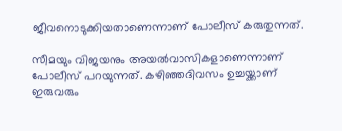ജീവനൊടുക്കിയതാണെന്നാണ് പോലീസ് കരുതുന്നത്.

സീമയും വിജയനും അയൽവാസികളാണെന്നാണ് പോലീസ് പറയുന്നത്. കഴിഞ്ഞദിവസം ഉച്ചയ്ക്കാണ് ഇരുവരും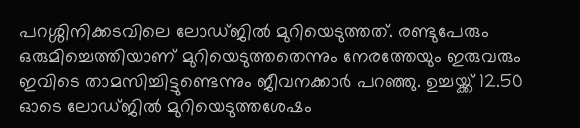പറശ്ശിനിക്കടവിലെ ലോഡ്ജിൽ മുറിയെടുത്തത്. രണ്ടുപേരും ഒരുമിച്ചെത്തിയാണ് മുറിയെടുത്തതെന്നും നേരത്തേയും ഇരുവരും ഇവിടെ താമസിച്ചിട്ടുണ്ടെന്നും ജീവനക്കാർ പറഞ്ഞു. ഉച്ചയ്ക്ക് 12.50 ഓടെ ലോഡ്ജിൽ മുറിയെടുത്തശേഷം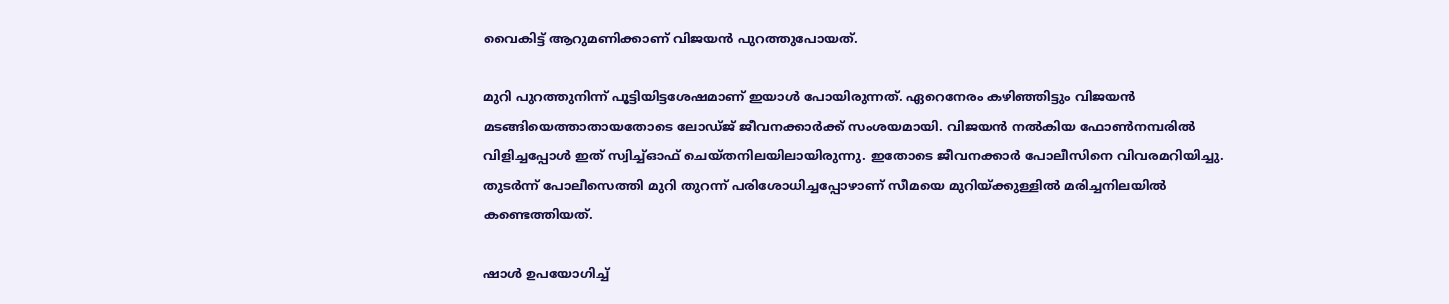വൈകിട്ട് ആറുമണിക്കാണ് വിജയൻ പുറത്തുപോയത്.

മുറി പുറത്തുനിന്ന് പൂട്ടിയിട്ടശേഷമാണ് ഇയാൾ പോയിരുന്നത്. ഏറെനേരം കഴിഞ്ഞിട്ടും വിജയൻ മടങ്ങിയെത്താതായതോടെ ലോഡ്ജ് ജീവനക്കാർക്ക് സംശയമായി. വിജയൻ നൽകിയ ഫോൺനമ്പരിൽ വിളിച്ചപ്പോൾ ഇത് സ്വിച്ച്ഓഫ് ചെയ്തനിലയിലായിരുന്നു. ഇതോടെ ജീവനക്കാർ പോലീസിനെ വിവരമറിയിച്ചു. തുടർന്ന് പോലീസെത്തി മുറി തുറന്ന് പരിശോധിച്ചപ്പോഴാണ് സീമയെ മുറിയ്ക്കുള്ളിൽ മരിച്ചനിലയിൽ കണ്ടെത്തിയത്.

ഷാൾ ഉപയോഗിച്ച്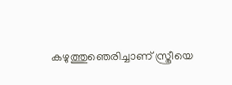കഴുത്തുഞെരിച്ചാണ് സ്ത്രീയെ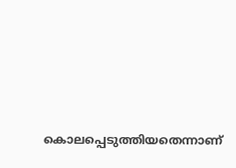കൊലപ്പെടുത്തിയതെന്നാണ്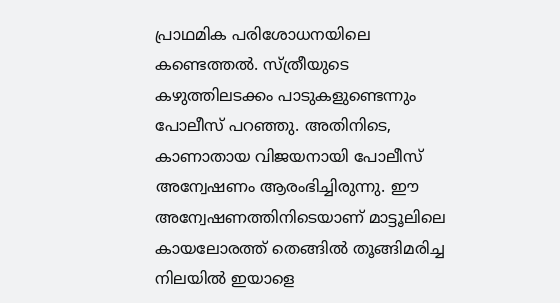പ്രാഥമിക പരിശോധനയിലെ കണ്ടെത്തൽ. സ്ത്രീയുടെ കഴുത്തിലടക്കം പാടുകളുണ്ടെന്നും പോലീസ് പറഞ്ഞു. അതിനിടെ, കാണാതായ വിജയനായി പോലീസ് അന്വേഷണം ആരംഭിച്ചിരുന്നു. ഈ അന്വേഷണത്തിനിടെയാണ് മാട്ടൂലിലെ കായലോരത്ത് തെങ്ങിൽ തൂങ്ങിമരിച്ച നിലയിൽ ഇയാളെ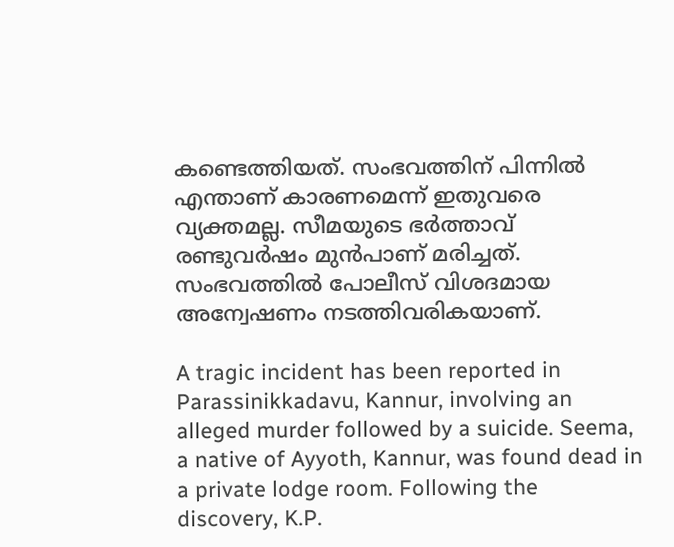കണ്ടെത്തിയത്. സംഭവത്തിന് പിന്നിൽ എന്താണ് കാരണമെന്ന് ഇതുവരെ വ്യക്തമല്ല. സീമയുടെ ഭർത്താവ് രണ്ടുവർഷം മുൻപാണ് മരിച്ചത്. സംഭവത്തിൽ പോലീസ് വിശദമായ അന്വേഷണം നടത്തിവരികയാണ്.

A tragic incident has been reported in Parassinikkadavu, Kannur, involving an alleged murder followed by a suicide. Seema, a native of Ayyoth, Kannur, was found dead in a private lodge room. Following the discovery, K.P.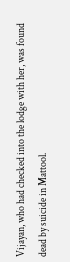Vijayan, who had checked into the lodge with her, was found dead by suicide in Mattool.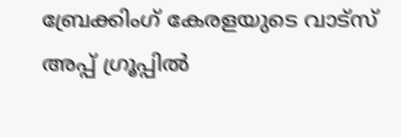ബ്രേക്കിംഗ് കേരളയുടെ വാട്സ് അപ്പ് ഗ്രൂപ്പിൽ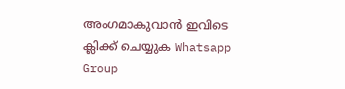അംഗമാകുവാൻ ഇവിടെ ക്ലിക്ക് ചെയ്യുക Whatsapp Group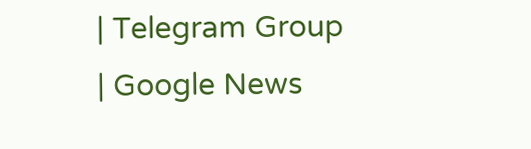| Telegram Group | Google News